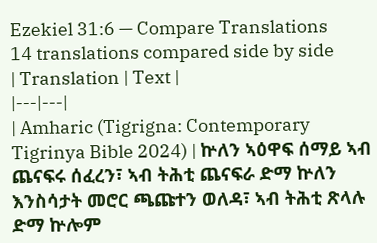Ezekiel 31:6 — Compare Translations
14 translations compared side by side
| Translation | Text |
|---|---|
| Amharic (Tigrigna: Contemporary Tigrinya Bible 2024) | ኵለን ኣዕዋፍ ሰማይ ኣብ ጨናፍሩ ሰፈረን፣ ኣብ ትሕቲ ጨናፍራ ድማ ኵለን እንስሳታት መሮር ጫጩተን ወለዳ፣ ኣብ ትሕቲ ጽላሉ ድማ ኵሎም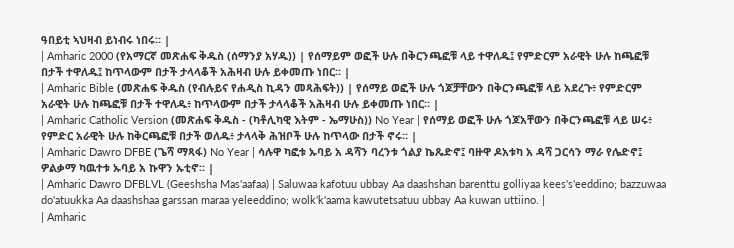ዓበይቲ ኣህዛብ ይነብሩ ነበሩ። |
| Amharic 2000 (የአማርኛ መጽሐፍ ቅዱስ (ሰማንያ አሃዱ)) | የሰማይም ወፎች ሁሉ በቅርንጫፎቹ ላይ ተዋለዱ፤ የምድርም አራዊት ሁሉ ከጫፎቹ በታች ተዋለዱ፤ ከጥላውም በታች ታላላቆች አሕዛብ ሁሉ ይቀመጡ ነበር። |
| Amharic Bible (መጽሐፍ ቅዱስ (የብሉይና የሐዲስ ኪዳን መጻሕፍት)) | የሰማይ ወፎች ሁሉ ጎጆቻቸውን በቅርንጫፎቹ ላይ አደረጉ፥ የምድርም አራዊት ሁሉ ከጫፎቹ በታች ተዋለዱ፥ ከጥላውም በታች ታላላቆች አሕዛብ ሁሉ ይቀመጡ ነበር። |
| Amharic Catholic Version (መጽሐፍ ቅዱስ - (ካቶሊካዊ እትም - ኤማሁስ)) No Year | የሰማይ ወፎች ሁሉ ጎጆአቸውን በቅርንጫፎቹ ላይ ሠሩ፥ የምድር አራዊት ሁሉ ከቅርጫፎቹ በታች ወለዱ፥ ታላላቅ ሕዝቦች ሁሉ ከጥላው በታች ኖሩ። |
| Amharic Dawro DFBE (ጌሻ ማጻፋ) No Year | ሳሉዋ ካፎቱ ኡባይ አ ዳሻን ባረንቱ ጎልያ ኬጼድኖ፤ ባዙዋ ዶአቱካ አ ዳሻ ጋርሳን ማራ የሌድኖ፤ ዎልቃማ ካዉተቱ ኡባይ አ ኩዋን ኡቲኖ። |
| Amharic Dawro DFBLVL (Geeshsha Mas'aafaa) | Saluwaa kafotuu ubbay Aa daashshan barenttu golliyaa kees's'eeddino; bazzuwaa do'atuukka Aa daashshaa garssan maraa yeleeddino; wolk'k'aama kawutetsatuu ubbay Aa kuwan uttiino. |
| Amharic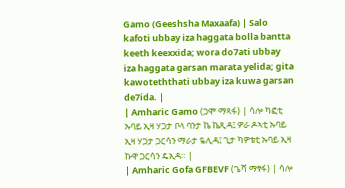Gamo (Geeshsha Maxaafa) | Salo kafoti ubbay iza haggata bolla bantta keeth keexxida; wora do7ati ubbay iza haggata garsan marata yelida; gita kawoteththati ubbay iza kuwa garsan de7ida. |
| Amharic Gamo (ጋሞ ማጻፋ) | ሳሎ ካፎቲ ኡባይ ኢዛ ሃጋታ ቦላ ባንታ ኬ ኬጺዳ፤ ዎራ ዶኣቲ ኡባይ ኢዛ ሃጋታ ጋርሳን ማራታ ዬሊዳ፤ ጊታ ካዎቴቲ ኡባይ ኢዛ ኩዋ ጋርሳን ዴኢዳ። |
| Amharic Gofa GFBEVF (ጌሻ ማፃፋ) | ሳሎ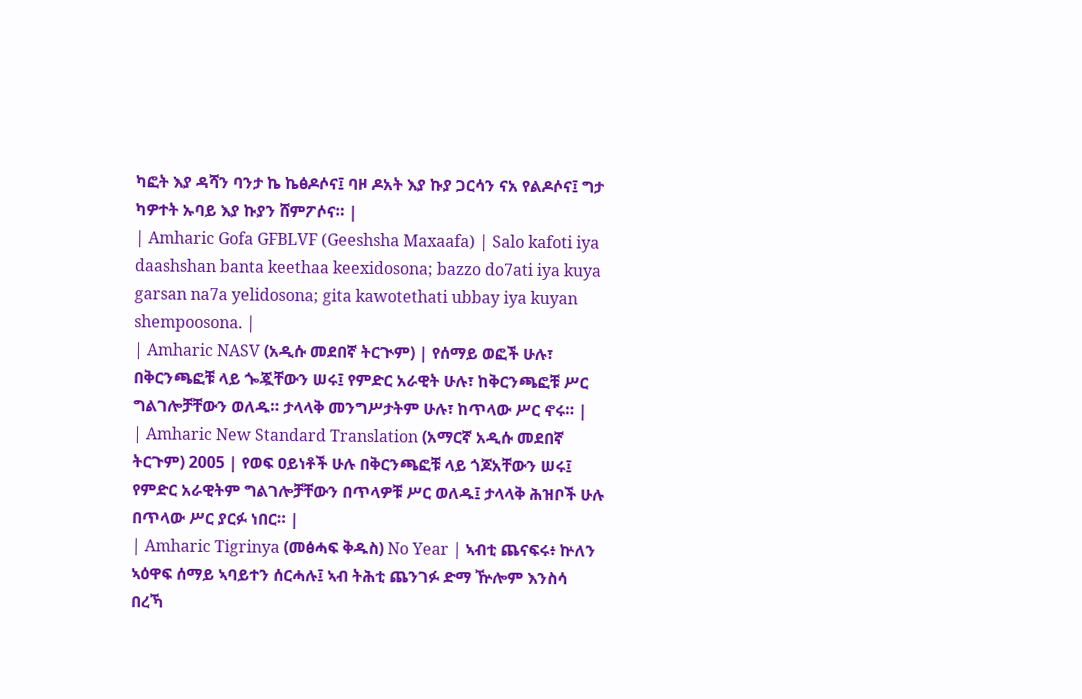ካፎት እያ ዳሻን ባንታ ኬ ኬፅዶሶና፤ ባዞ ዶአት እያ ኩያ ጋርሳን ናአ የልዶሶና፤ ግታ ካዎተት ኡባይ እያ ኩያን ሸምፖሶና። |
| Amharic Gofa GFBLVF (Geeshsha Maxaafa) | Salo kafoti iya daashshan banta keethaa keexidosona; bazzo do7ati iya kuya garsan na7a yelidosona; gita kawotethati ubbay iya kuyan shempoosona. |
| Amharic NASV (አዲሱ መደበኛ ትርጒም) | የሰማይ ወፎች ሁሉ፣ በቅርንጫፎቹ ላይ ጐጇቸውን ሠሩ፤ የምድር አራዊት ሁሉ፣ ከቅርንጫፎቹ ሥር ግልገሎቻቸውን ወለዱ። ታላላቅ መንግሥታትም ሁሉ፣ ከጥላው ሥር ኖሩ። |
| Amharic New Standard Translation (አማርኛ አዲሱ መደበኛ ትርጉም) 2005 | የወፍ ዐይነቶች ሁሉ በቅርንጫፎቹ ላይ ጎጆአቸውን ሠሩ፤ የምድር አራዊትም ግልገሎቻቸውን በጥላዎቹ ሥር ወለዱ፤ ታላላቅ ሕዝቦች ሁሉ በጥላው ሥር ያርፉ ነበር። |
| Amharic Tigrinya (መፅሓፍ ቅዱስ) No Year | ኣብቲ ጨናፍሩ፥ ኵለን ኣዕዋፍ ሰማይ ኣባይተን ሰርሓሉ፤ ኣብ ትሕቲ ጨንገፉ ድማ ዅሎም እንስሳ በረኻ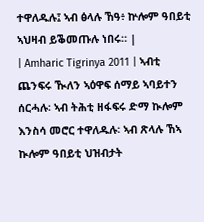ተዋለዱሉ፤ ኣብ ፅላሉ ኸዓ፥ ኵሎም ዓበይቲ ኣህዛብ ይቕመጡሉ ነበሩ። |
| Amharic Tigrinya 2011 | ኣብቲ ጨንፍሩ ዂለን ኣዕዋፍ ሰማይ ኣባይተን ሰርሓሉ፡ ኣብ ትሕቲ ዘፋፍሩ ድማ ኲሎም እንስሳ መሮር ተዋለዱሉ፡ ኣብ ጽላሉ ኸኣ ኲሎም ዓበይቲ ህዝብታት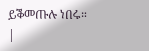ይቕመጡሉ ነበሩ። |